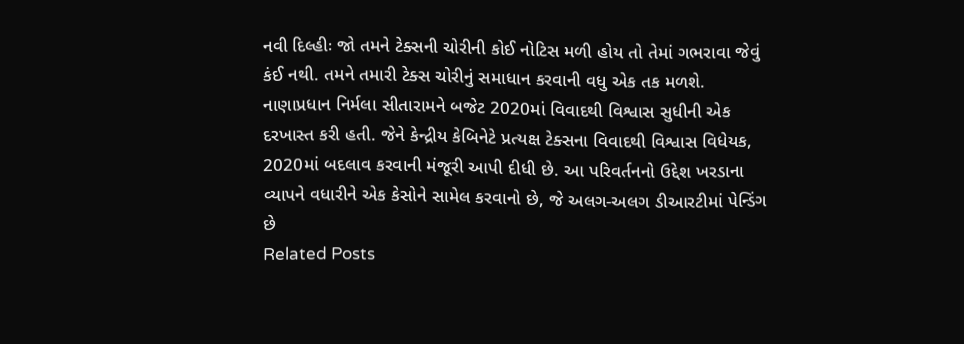નવી દિલ્હીઃ જો તમને ટેક્સની ચોરીની કોઈ નોટિસ મળી હોય તો તેમાં ગભરાવા જેવું કંઈ નથી. તમને તમારી ટેક્સ ચોરીનું સમાધાન કરવાની વધુ એક તક મળશે. નાણાપ્રધાન નિર્મલા સીતારામને બજેટ 2020માં વિવાદથી વિશ્વાસ સુધીની એક દરખાસ્ત કરી હતી. જેને કેન્દ્રીય કેબિનેટે પ્રત્યક્ષ ટેક્સના વિવાદથી વિશ્વાસ વિધેયક, 2020માં બદલાવ કરવાની મંજૂરી આપી દીધી છે. આ પરિવર્તનનો ઉદ્દેશ ખરડાના વ્યાપને વધારીને એક કેસોને સામેલ કરવાનો છે, જે અલગ-અલગ ડીઆરટીમાં પેન્ડિંગ છે
Related Posts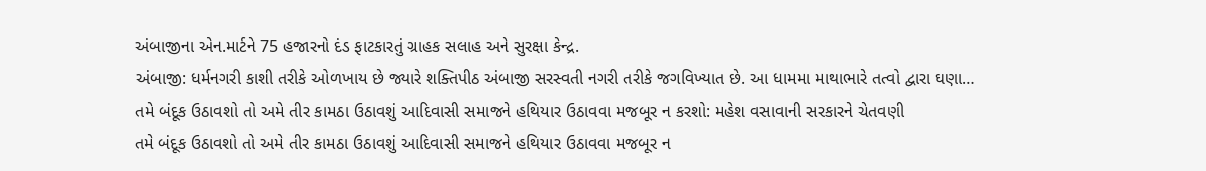અંબાજીના એન.માર્ટને 75 હજારનો દંડ ફાટકારતું ગ્રાહક સલાહ અને સુરક્ષા કેન્દ્ર.
અંબાજી: ધર્મનગરી કાશી તરીકે ઓળખાય છે જ્યારે શક્તિપીઠ અંબાજી સરસ્વતી નગરી તરીકે જગવિખ્યાત છે. આ ધામમા માથાભારે તત્વો દ્વારા ઘણા…
તમે બંદૂક ઉઠાવશો તો અમે તીર કામઠા ઉઠાવશું આદિવાસી સમાજને હથિયાર ઉઠાવવા મજબૂર ન કરશો: મહેશ વસાવાની સરકારને ચેતવણી
તમે બંદૂક ઉઠાવશો તો અમે તીર કામઠા ઉઠાવશું આદિવાસી સમાજને હથિયાર ઉઠાવવા મજબૂર ન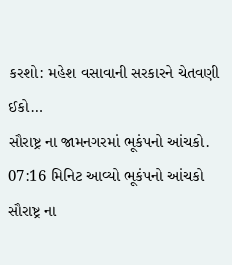કરશો: મહેશ વસાવાની સરકારને ચેતવણી ઈકો…
સૌરાષ્ટ્ર ના જામનગરમાં ભૂકંપનો આંચકો. 07:16 મિનિટ આવ્યો ભૂકંપનો આંચકો
સૌરાષ્ટ્ર ના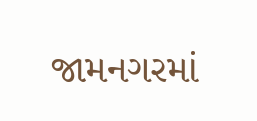જામનગરમાં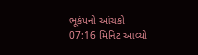ભૂકંપનો આંચકો 07:16 મિનિટ આવ્યો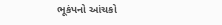ભૂકંપનો આંચકો